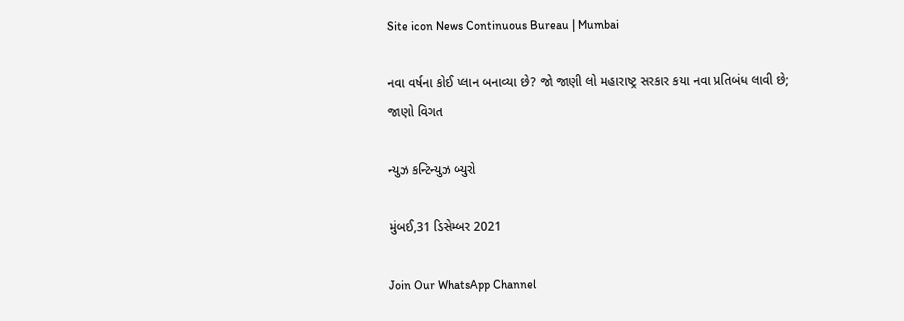Site icon News Continuous Bureau | Mumbai

નવા વર્ષના કોઈ પ્લાન બનાવ્યા છે? જો જાણી લો મહારાષ્ટ્ર સરકાર કયા નવા પ્રતિબંધ લાવી છે; જાણો વિગત

ન્યુઝ કન્ટિન્યુઝ બ્યુરો

મુંબઈ,31 ડિસેમ્બર 2021

Join Our WhatsApp Channel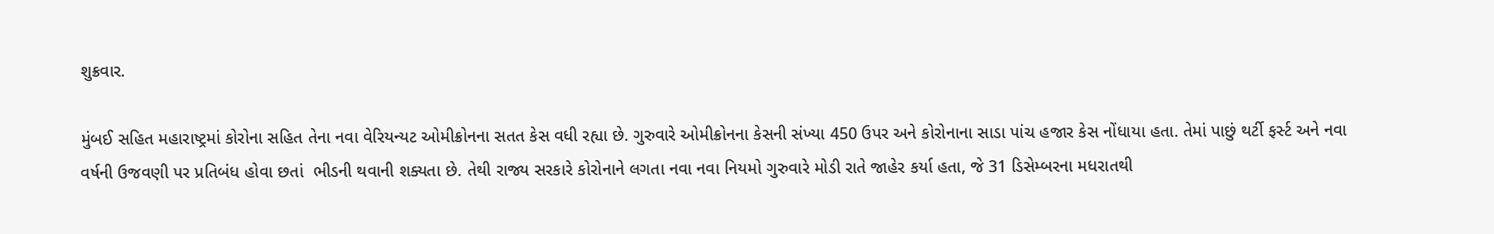શુક્રવાર.

મુંબઈ સહિત મહારાષ્ટ્રમાં કોરોના સહિત તેના નવા વેરિયન્યટ ઓમીક્રોનના સતત કેસ વધી રહ્યા છે. ગુરુવારે ઓમીક્રોનના કેસની સંખ્યા 450 ઉપર અને કોરોનાના સાડા પાંચ હજાર કેસ નોંધાયા હતા. તેમાં પાછું થર્ટી ફર્સ્ટ અને નવા વર્ષની ઉજવણી પર પ્રતિબંધ હોવા છતાં  ભીડની થવાની શક્યતા છે. તેથી રાજ્ય સરકારે કોરોનાને લગતા નવા નવા નિયમો ગુરુવારે મોડી રાતે જાહેર કર્યા હતા, જે 31 ડિસેમ્બરના મધરાતથી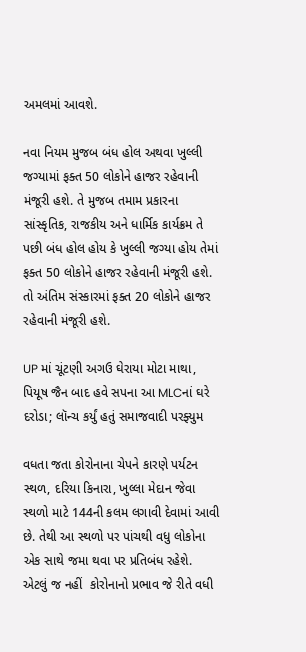અમલમાં આવશે.

નવા નિયમ મુજબ બંધ હોલ અથવા ખુલ્લી જગ્યામાં ફક્ત 50 લોકોને હાજર રહેવાની મંજૂરી હશે. તે મુજબ તમામ પ્રકારના સાંસ્કૃતિક, રાજકીય અને ધાર્મિક કાર્યક્રમ તે પછી બંધ હોલ હોય કે ખુલ્લી જગ્યા હોય તેમાં ફક્ત 50 લોકોને હાજર રહેવાની મંજૂરી હશે. તો અંતિમ સંસ્કારમાં ફક્ત 20 લોકોને હાજર રહેવાની મંજૂરી હશે.

UP માં ચૂંટણી અગઉ ઘેરાયા મોટા માથા, પિયૂષ જૈન બાદ હવે સપના આ MLCનાં ઘરે દરોડા; લૉન્ચ કર્યું હતું સમાજવાદી પરફ્યુમ

વધતા જતા કોરોનાના ચેપને કારણે પર્યટન સ્થળ, દરિયા કિનારા, ખુલ્લા મેદાન જેવા સ્થળો માટે 144ની કલમ લગાવી દેવામાં આવી છે. તેથી આ સ્થળો પર પાંચથી વધુ લોકોના એક સાથે જમા થવા પર પ્રતિબંધ રહેશે. એટલું જ નહીં  કોરોનાનો પ્રભાવ જે રીતે વધી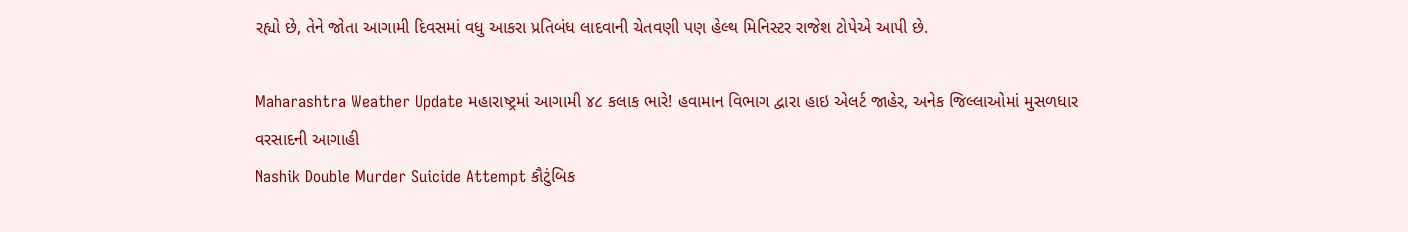રહ્યો છે, તેને જોતા આગામી દિવસમાં વધુ આકરા પ્રતિબંધ લાદવાની ચેતવણી પણ હેલ્થ મિનિસ્ટર રાજેશ ટોપેએ આપી છે.

Maharashtra Weather Update મહારાષ્ટ્રમાં આગામી ૪૮ કલાક ભારે! હવામાન વિભાગ દ્વારા હાઇ એલર્ટ જાહેર, અનેક જિલ્લાઓમાં મુસળધાર વરસાદની આગાહી
Nashik Double Murder Suicide Attempt કૌટુંબિક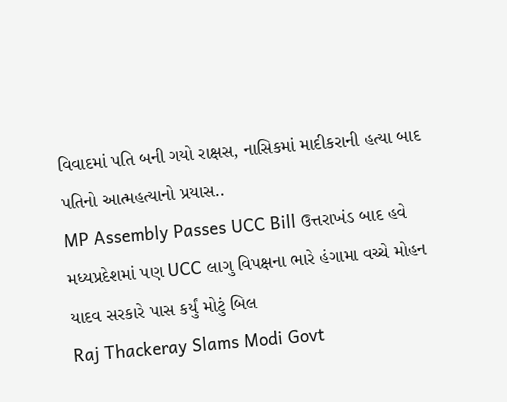વિવાદમાં પતિ બની ગયો રાક્ષસ, નાસિકમાં માદીકરાની હત્યા બાદ પતિનો આત્મહત્યાનો પ્રયાસ..
MP Assembly Passes UCC Bill ઉત્તરાખંડ બાદ હવે મધ્યપ્રદેશમાં પણ UCC લાગુ વિપક્ષના ભારે હંગામા વચ્ચે મોહન યાદવ સરકારે પાસ કર્યું મોટું બિલ
Raj Thackeray Slams Modi Govt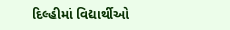દિલ્હીમાં વિદ્યાર્થીઓ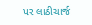પર લાઠીચાર્જ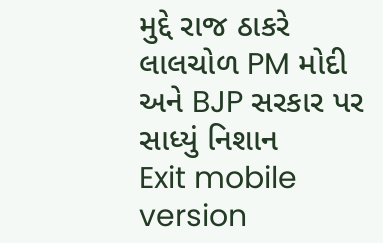મુદ્દે રાજ ઠાકરે લાલચોળ PM મોદી અને BJP સરકાર પર સાધ્યું નિશાન
Exit mobile version